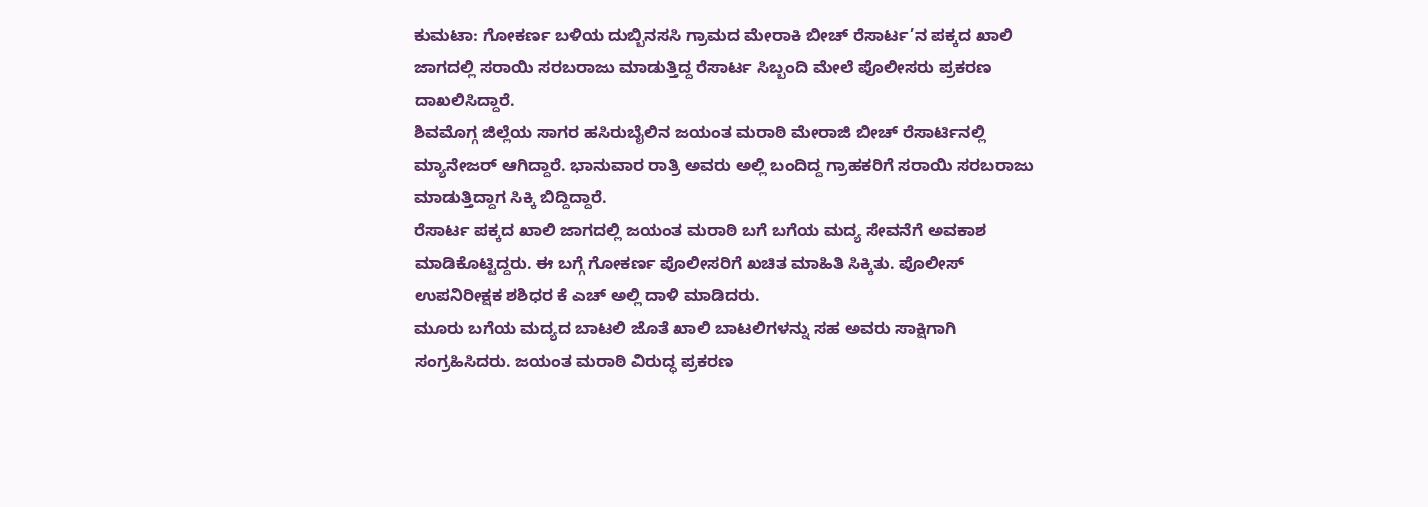ಕುಮಟಾ: ಗೋಕರ್ಣ ಬಳಿಯ ದುಬ್ಬಿನಸಸಿ ಗ್ರಾಮದ ಮೇರಾಕಿ ಬೀಚ್ ರೆಸಾರ್ಟ’ನ ಪಕ್ಕದ ಖಾಲಿ ಜಾಗದಲ್ಲಿ ಸರಾಯಿ ಸರಬರಾಜು ಮಾಡುತ್ತಿದ್ದ ರೆಸಾರ್ಟ ಸಿಬ್ಬಂದಿ ಮೇಲೆ ಪೊಲೀಸರು ಪ್ರಕರಣ ದಾಖಲಿಸಿದ್ದಾರೆ.
ಶಿವಮೊಗ್ಗ ಜಿಲ್ಲೆಯ ಸಾಗರ ಹಸಿರುಬೈಲಿನ ಜಯಂತ ಮರಾಠಿ ಮೇರಾಜಿ ಬೀಚ್ ರೆಸಾರ್ಟಿನಲ್ಲಿ ಮ್ಯಾನೇಜರ್ ಆಗಿದ್ದಾರೆ. ಭಾನುವಾರ ರಾತ್ರಿ ಅವರು ಅಲ್ಲಿ ಬಂದಿದ್ದ ಗ್ರಾಹಕರಿಗೆ ಸರಾಯಿ ಸರಬರಾಜು ಮಾಡುತ್ತಿದ್ದಾಗ ಸಿಕ್ಕಿ ಬಿದ್ದಿದ್ದಾರೆ.
ರೆಸಾರ್ಟ ಪಕ್ಕದ ಖಾಲಿ ಜಾಗದಲ್ಲಿ ಜಯಂತ ಮರಾಠಿ ಬಗೆ ಬಗೆಯ ಮದ್ಯ ಸೇವನೆಗೆ ಅವಕಾಶ ಮಾಡಿಕೊಟ್ಟಿದ್ದರು. ಈ ಬಗ್ಗೆ ಗೋಕರ್ಣ ಪೊಲೀಸರಿಗೆ ಖಚಿತ ಮಾಹಿತಿ ಸಿಕ್ಕಿತು. ಪೊಲೀಸ್ ಉಪನಿರೀಕ್ಷಕ ಶಶಿಧರ ಕೆ ಎಚ್ ಅಲ್ಲಿ ದಾಳಿ ಮಾಡಿದರು.
ಮೂರು ಬಗೆಯ ಮದ್ಯದ ಬಾಟಲಿ ಜೊತೆ ಖಾಲಿ ಬಾಟಲಿಗಳನ್ನು ಸಹ ಅವರು ಸಾಕ್ಷಿಗಾಗಿ ಸಂಗ್ರಹಿಸಿದರು. ಜಯಂತ ಮರಾಠಿ ವಿರುದ್ಧ ಪ್ರಕರಣ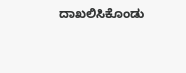ದಾಖಲಿಸಿಕೊಂಡು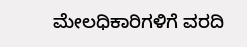ಮೇಲಧಿಕಾರಿಗಳಿಗೆ ವರದಿ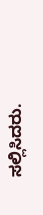ಸಲ್ಲಿಸಿದರು.